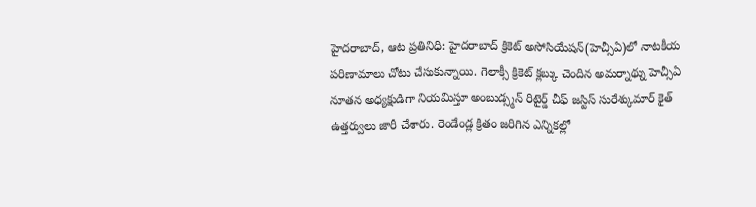హైదరాబాద్, ఆట ప్రతినిధి: హైదరాబాద్ క్రికెట్ అసోసియేషన్(హెచ్సీఏ)లో నాటకీయ పరిణామాలు చోటు చేసుకున్నాయి. గెలాక్సీ క్రికెట్ క్లబ్కు చెందిన అమర్నాథ్ను హెచ్సీఏ నూతన అధ్యక్షుడిగా నియమిస్తూ అంబుడ్స్మన్ రిటైర్డ్ చీఫ్ జస్టిస్ సురేశ్కుమార్ కైత్ ఉత్తర్వులు జారీ చేశారు. రెండేండ్ల క్రితం జరిగిన ఎన్నికల్లో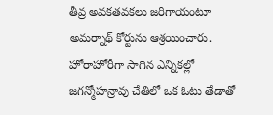తీవ్ర అవకతవకలు జరిగాయంటూ అమర్నాథ్ కోర్టును ఆశ్రయించారు.
హోరాహోరీగా సాగిన ఎన్నికల్లో జగన్మోహన్రావు చేతిలో ఒక ఓటు తేడాతో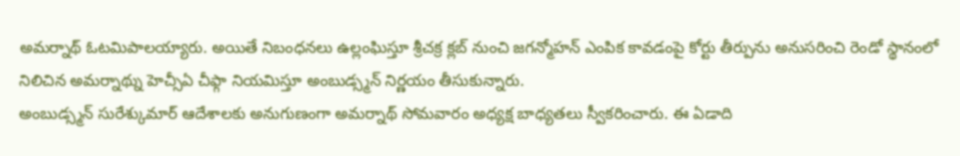అమర్నాథ్ ఓటమిపాలయ్యారు. అయితే నిబంధనలు ఉల్లంఘిస్తూ శ్రీచక్ర క్లబ్ నుంచి జగన్మోహన్ ఎంపిక కావడంపై కోర్టు తీర్పును అనుసరించి రెండో స్థానంలో నిలిచిన అమర్నాథ్ను హెచ్సీఏ చీఫ్గా నియమిస్తూ అంబుడ్స్మన్ నిర్ణయం తీసుకున్నారు.
అంబుడ్స్మన్ సురేశ్కుమార్ ఆదేశాలకు అనుగుణంగా అమర్నాథ్ సోమవారం అధ్యక్ష బాధ్యతలు స్వీకరించారు. ఈ ఏడాది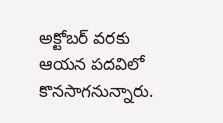అక్టోబర్ వరకు ఆయన పదవిలో కొనసాగనున్నారు.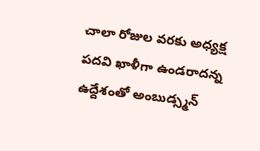చాలా రోజుల వరకు అధ్యక్ష పదవి ఖాళీగా ఉండరాదన్న ఉద్దేశంతో అంబుడ్స్మన్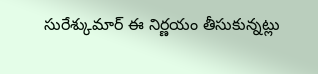సురేశ్కుమార్ ఈ నిర్ణయం తీసుకున్నట్లు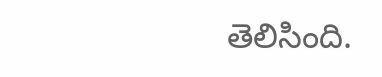తెలిసింది.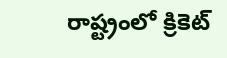రాష్ట్రంలో క్రికెట్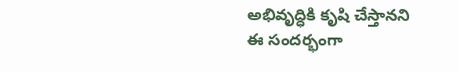అభివృద్ధికి కృషి చేస్తానని ఈ సందర్భంగా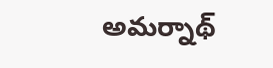అమర్నాథ్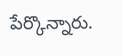పేర్కొన్నారు.